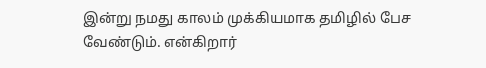இன்று நமது காலம் முக்கியமாக தமிழில் பேச வேண்டும். என்கிறார்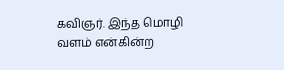கவிஞர். இந்த மொழி வளம் என்கின்ற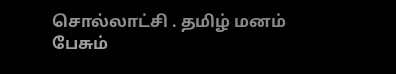சொல்லாட்சி . தமிழ் மனம் பேசும்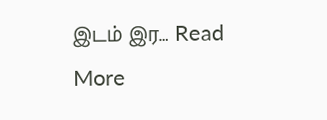இடம் இர… Read More